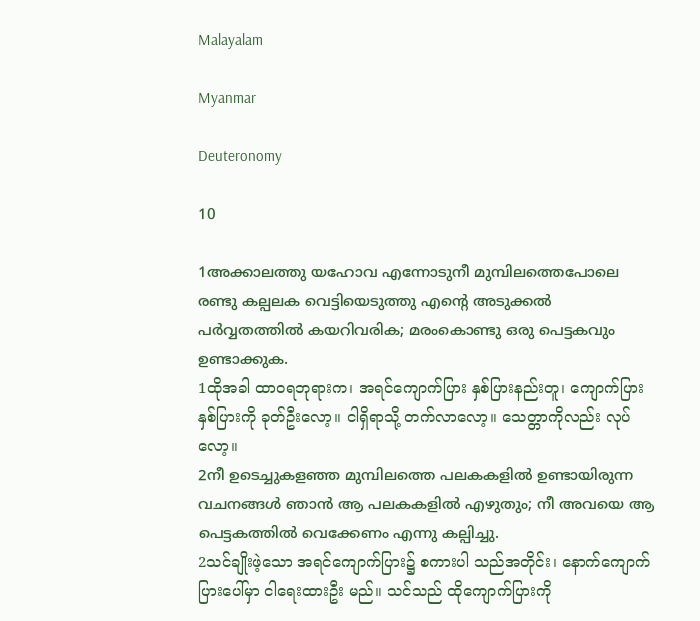Malayalam

Myanmar

Deuteronomy

10

1അക്കാലത്തു യഹോവ എന്നോടുനീ മുമ്പിലത്തെപോലെ രണ്ടു കല്പലക വെട്ടിയെടുത്തു എന്റെ അടുക്കല്‍ പര്‍വ്വതത്തില്‍ കയറിവരിക; മരംകൊണ്ടു ഒരു പെട്ടകവും ഉണ്ടാക്കുക.
1ထိုအခါ ထာဝရဘုရားက၊ အရင်ကျောက်ပြား နှစ်ပြားနည်းတူ၊ ကျောက်ပြားနှစ်ပြားကို ခုတ်ဦးလော့။ ငါရှိရာသို့ တက်လာလော့။ သေတ္တာကိုလည်း လုပ်လော့။
2നീ ഉടെച്ചുകളഞ്ഞ മുമ്പിലത്തെ പലകകളില്‍ ഉണ്ടായിരുന്ന വചനങ്ങള്‍ ഞാന്‍ ആ പലകകളില്‍ എഴുതും; നീ അവയെ ആ പെട്ടകത്തില്‍ വെക്കേണം എന്നു കല്പിച്ചു.
2သင်ချိုးဖဲ့သော အရင်ကျောက်ပြား၌ စကားပါ သည်အတိုင်း၊ နောက်ကျောက်ပြားပေါ်မှာ ငါရေးထားဦး မည်။ သင်သည် ထိုကျောက်ပြားကို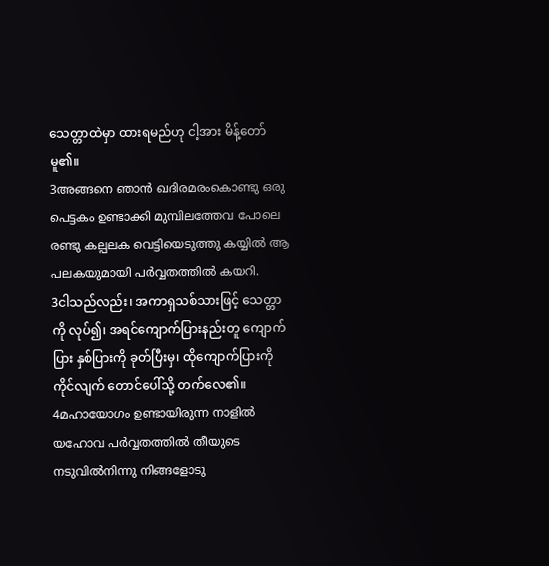သေတ္တာထဲမှာ ထားရမည်ဟု ငါ့အား မိန့်တော်မူ၏။
3അങ്ങനെ ഞാന്‍ ഖദിരമരംകൊണ്ടു ഒരു പെട്ടകം ഉണ്ടാക്കി മുമ്പിലത്തേവ പോലെ രണ്ടു കല്പലക വെട്ടിയെടുത്തു കയ്യില്‍ ആ പലകയുമായി പര്‍വ്വതത്തില്‍ കയറി.
3ငါသည်လည်း၊ အကာရှသစ်သားဖြင့် သေတ္တာ ကို လုပ်၍၊ အရင်ကျောက်ပြားနည်းတူ ကျောက်ပြား နှစ်ပြားကို ခုတ်ပြီးမှ၊ ထိုကျောက်ပြားကို ကိုင်လျက် တောင်ပေါ်သို့ တက်လေ၏။
4മഹായോഗം ഉണ്ടായിരുന്ന നാളില്‍ യഹോവ പര്‍വ്വതത്തില്‍ തീയുടെ നടുവില്‍നിന്നു നിങ്ങളോടു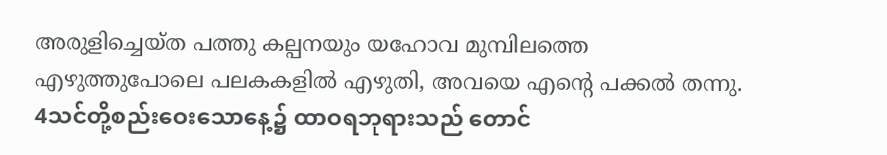അരുളിച്ചെയ്ത പത്തു കല്പനയും യഹോവ മുമ്പിലത്തെ എഴുത്തുപോലെ പലകകളില്‍ എഴുതി, അവയെ എന്റെ പക്കല്‍ തന്നു.
4သင်တို့စည်းဝေးသောနေ့၌ ထာဝရဘုရားသည် တောင်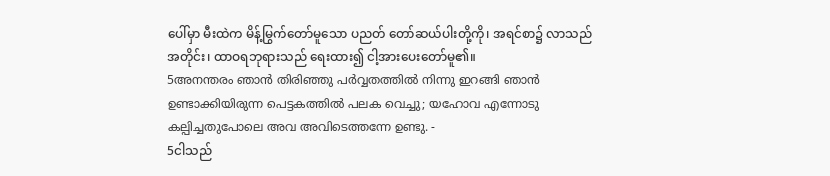ပေါ်မှာ မီးထဲက မိန့်မြွက်တော်မူသော ပညတ် တော်ဆယ်ပါးတို့ကို၊ အရင်စာ၌ လာသည်အတိုင်း၊ ထာဝရဘုရားသည် ရေးထား၍ ငါ့အားပေးတော်မူ၏။
5അനന്തരം ഞാന്‍ തിരിഞ്ഞു പര്‍വ്വതത്തില്‍ നിന്നു ഇറങ്ങി ഞാന്‍ ഉണ്ടാക്കിയിരുന്ന പെട്ടകത്തില്‍ പലക വെച്ചു; യഹോവ എന്നോടു കല്പിച്ചതുപോലെ അവ അവിടെത്തന്നേ ഉണ്ടു. -
5ငါသည်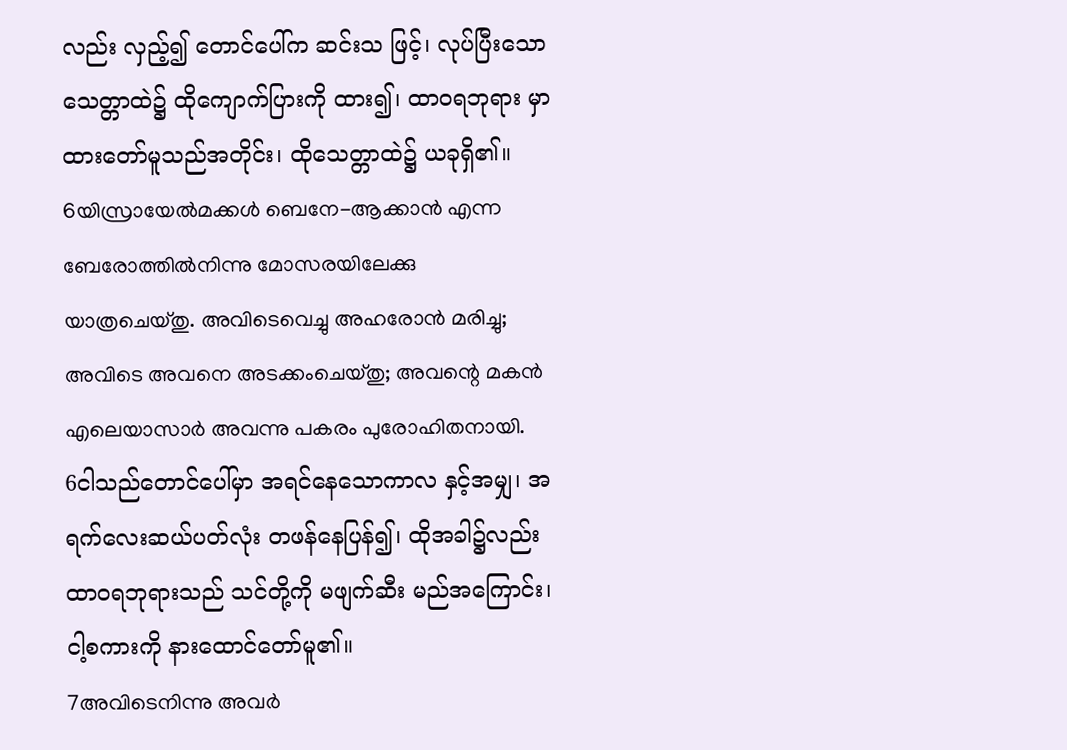လည်း လှည့်၍ တောင်ပေါ်က ဆင်းသ ဖြင့်၊ လုပ်ပြီးသော သေတ္တာထဲ၌ ထိုကျောက်ပြားကို ထား၍၊ ထာဝရဘုရား မှာထားတော်မူသည်အတိုင်း၊ ထိုသေတ္တာထဲ၌ ယခုရှိ၏။
6യിസ്രായേല്‍മക്കള്‍ ബെനേ-ആക്കാന്‍ എന്ന ബേരോത്തില്‍നിന്നു മോസരയിലേക്കു യാത്രചെയ്തു. അവിടെവെച്ചു അഹരോന്‍ മരിച്ചു; അവിടെ അവനെ അടക്കംചെയ്തു; അവന്റെ മകന്‍ എലെയാസാര്‍ അവന്നു പകരം പുരോഹിതനായി.
6ငါသည်တောင်ပေါ်မှာ အရင်နေသောကာလ နှင့်အမျှ၊ အရက်လေးဆယ်ပတ်လုံး တဖန်နေပြန်၍၊ ထိုအခါ၌လည်း ထာဝရဘုရားသည် သင်တို့ကို မဖျက်ဆီး မည်အကြောင်း၊ ငါ့စကားကို နားထောင်တော်မူ၏။
7അവിടെനിന്നു അവര്‍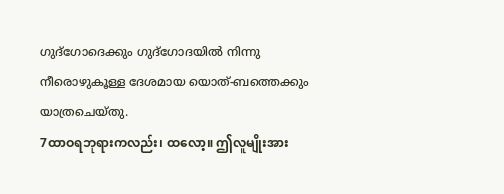ഗുദ്ഗോദെക്കും ഗുദ്ഗോദയില്‍ നിന്നു നീരൊഴുകൂള്ള ദേശമായ യൊത്-ബത്തെക്കും യാത്രചെയ്തു.
7ထာဝရဘုရားကလည်း၊ ထလော့။ ဤလူမျိုးအား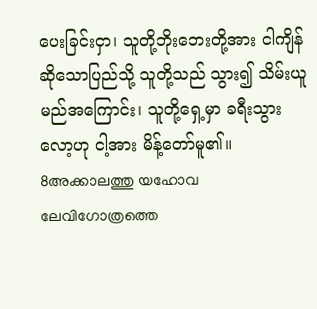ပေးခြင်းငှာ၊ သူတို့ဘိုးဘေးတို့အား ငါကျိန်ဆိုသောပြည်သို့ သူတို့သည် သွား၍ သိမ်းယူမည်အကြောင်း၊ သူတို့ရှေ့မှာ ခရီးသွားလော့ဟု ငါ့အား မိန့်တော်မူ၏။
8അക്കാലത്തു യഹോവ ലേവിഗോത്രത്തെ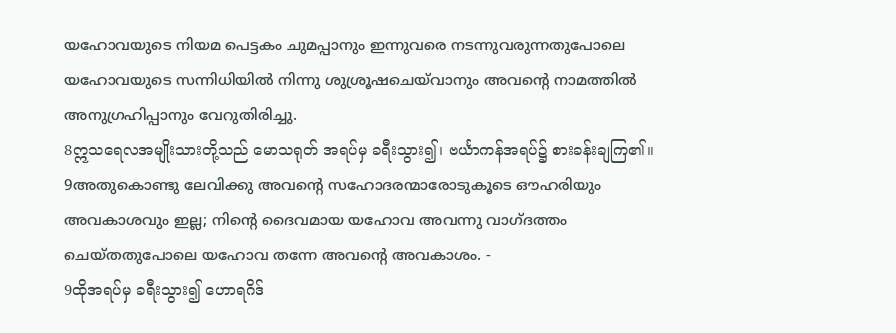യഹോവയുടെ നിയമ പെട്ടകം ചുമപ്പാനും ഇന്നുവരെ നടന്നുവരുന്നതുപോലെ യഹോവയുടെ സന്നിധിയില്‍ നിന്നു ശുശ്രൂഷചെയ്‍വാനും അവന്റെ നാമത്തില്‍ അനുഗ്രഹിപ്പാനും വേറുതിരിച്ചു.
8ဣသရေလအမျိုးသားတို့သည် မောသရုတ် အရပ်မှ ခရီးသွား၍၊ ဗင်္ယာကန်အရပ်၌ စားခန်းချကြ၏။
9അതുകൊണ്ടു ലേവിക്കു അവന്റെ സഹോദരന്മാരോടുകൂടെ ഔഹരിയും അവകാശവും ഇല്ല; നിന്റെ ദൈവമായ യഹോവ അവന്നു വാഗ്ദത്തം ചെയ്തതുപോലെ യഹോവ തന്നേ അവന്റെ അവകാശം. -
9ထိုအရပ်မှ ခရီးသွား၍ ဟောရဂိဒ်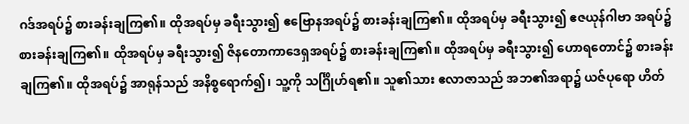ဂဒ်အရပ်၌ စားခန်းချကြ၏။ ထိုအရပ်မှ ခရီးသွား၍ ဧဗြောနအရပ်၌ စားခန်းချကြ၏။ ထိုအရပ်မှ ခရီးသွား၍ ဧဇယုန်ဂါဗာ အရပ်၌ စားခန်းချကြ၏။ ထိုအရပ်မှ ခရီးသွား၍ ဇိနတောကာဒေရှအရပ်၌ စားခန်းချကြ၏။ ထိုအရပ်မှ ခရီးသွား၍ ဟောရတောင်၌ စားခန်းချကြ၏။ ထိုအရပ်၌ အာရုန်သည် အနိစ္စရောက်၍၊ သူ့ကို သင်္ဂြိုဟ်ရ၏။ သူ၏သား ဧလာဇာသည် အဘ၏အရာ၌ ယဇ်ပုရော ဟိတ်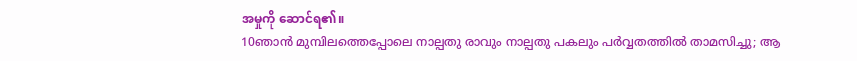အမှုကို ဆောင်ရ၏။
10ഞാന്‍ മുമ്പിലത്തെപ്പോലെ നാല്പതു രാവും നാല്പതു പകലും പര്‍വ്വതത്തില്‍ താമസിച്ചു; ആ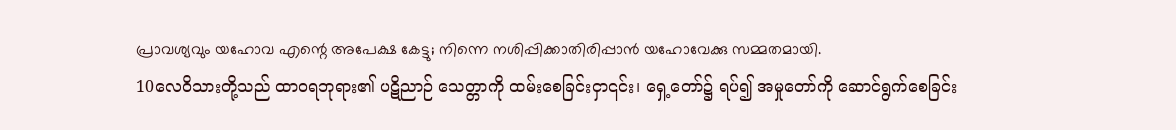പ്രാവശ്യവും യഹോവ എന്റെ അപേക്ഷ കേട്ടു; നിന്നെ നശിപ്പിക്കാതിരിപ്പാന്‍ യഹോവേക്കു സമ്മതമായി.
10လေဝိသားတို့သည် ထာဝရဘုရား၏ ပဋိညာဉ် သေတ္တာကို ထမ်းစေခြင်းငှာ၎င်း၊ ရှေ့တော်၌ ရပ်၍ အမှုတော်ကို ဆောင်ရွက်စေခြင်း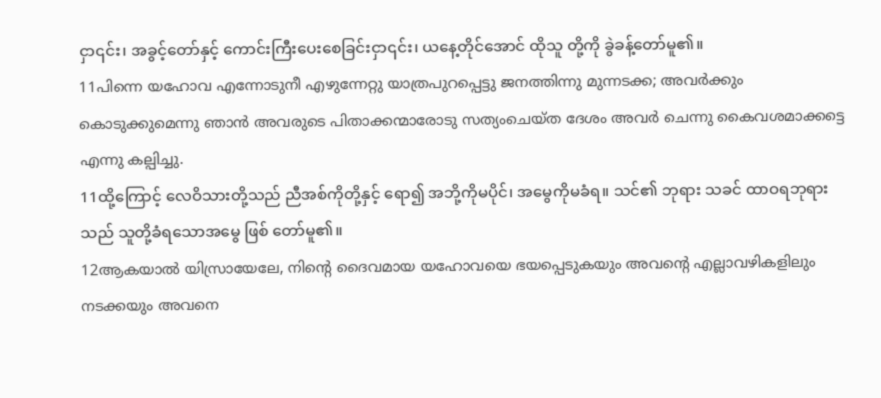ငှာ၎င်း၊ အခွင့်တော်နှင့် ကောင်းကြီးပေးစေခြင်းငှာ၎င်း၊ ယနေ့တိုင်အောင် ထိုသူ တို့ကို ခွဲခန့်တော်မူ၏။
11പിന്നെ യഹോവ എന്നോടുനീ എഴുന്നേറ്റു യാത്രപുറപ്പെട്ടു ജനത്തിന്നു മുന്നടക്ക; അവര്‍ക്കും കൊടുക്കുമെന്നു ഞാന്‍ അവരുടെ പിതാക്കന്മാരോടു സത്യംചെയ്ത ദേശം അവര്‍ ചെന്നു കൈവശമാക്കട്ടെ എന്നു കല്പിച്ചു.
11ထို့ကြောင့် လေဝိသားတို့သည် ညီအစ်ကိုတို့နှင့် ရော၍ အဘို့ကိုမပိုင်၊ အမွေကိုမခံရ။ သင်၏ ဘုရား သခင် ထာဝရဘုရားသည် သူတို့ခံရသောအမွေ ဖြစ် တော်မူ၏။
12ആകയാല്‍ യിസ്രായേലേ, നിന്റെ ദൈവമായ യഹോവയെ ഭയപ്പെടുകയും അവന്റെ എല്ലാവഴികളിലും നടക്കയും അവനെ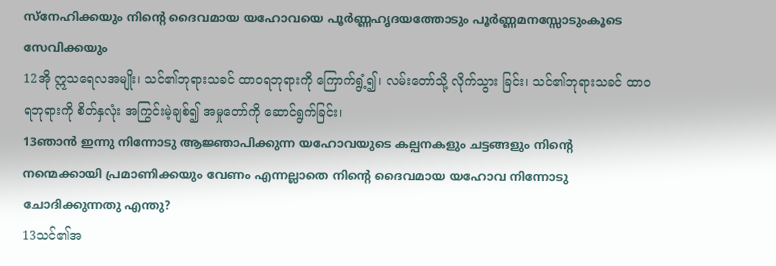സ്നേഹിക്കയും നിന്റെ ദൈവമായ യഹോവയെ പൂര്‍ണ്ണഹൃദയത്തോടും പൂര്‍ണ്ണമനസ്സോടുംകൂടെ സേവിക്കയും
12အို ဣသရေလအမျိုး၊ သင်၏ဘုရားသခင် ထာဝရဘုရားကို ကြောက်ရွံ့၍၊ လမ်းတော်သို့ လိုက်သွား ခြင်း၊ သင်၏ဘုရားသခင် ထာဝရဘုရားကို စိတ်နှလုံး အကြွင်းမဲ့ချစ်၍ အမှုတော်ကို ဆောင်ရွက်ခြင်း၊
13ഞാന്‍ ഇന്നു നിന്നോടു ആജ്ഞാപിക്കുന്ന യഹോവയുടെ കല്പനകളും ചട്ടങ്ങളും നിന്റെ നന്മെക്കായി പ്രമാണിക്കയും വേണം എന്നല്ലാതെ നിന്റെ ദൈവമായ യഹോവ നിന്നോടു ചോദിക്കുന്നതു എന്തു?
13သင်၏အ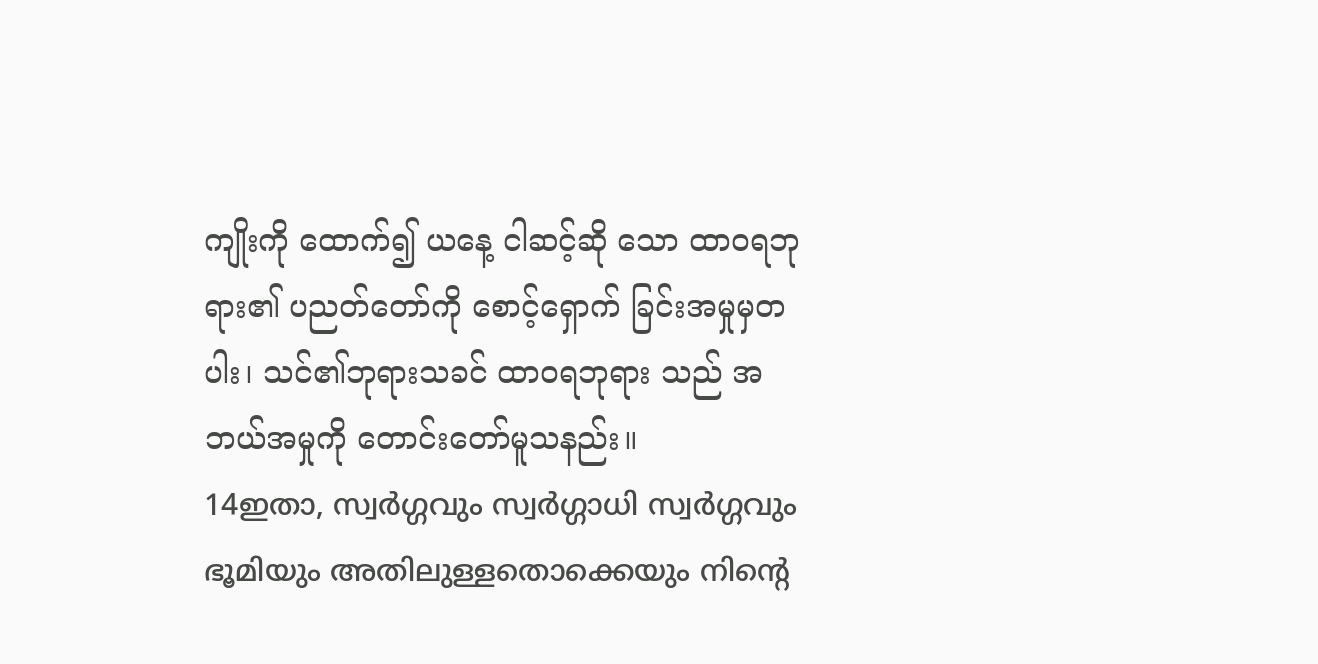ကျိုးကို ထောက်၍ ယနေ့ ငါဆင့်ဆို သော ထာဝရဘုရား၏ ပညတ်တော်ကို စောင့်ရှောက် ခြင်းအမှုမှတပါး၊ သင်၏ဘုရားသခင် ထာဝရဘုရား သည် အဘယ်အမှုကို တောင်းတော်မူသနည်း။
14ഇതാ, സ്വര്‍ഗ്ഗവും സ്വര്‍ഗ്ഗാധി സ്വര്‍ഗ്ഗവും ഭൂമിയും അതിലുള്ളതൊക്കെയും നിന്റെ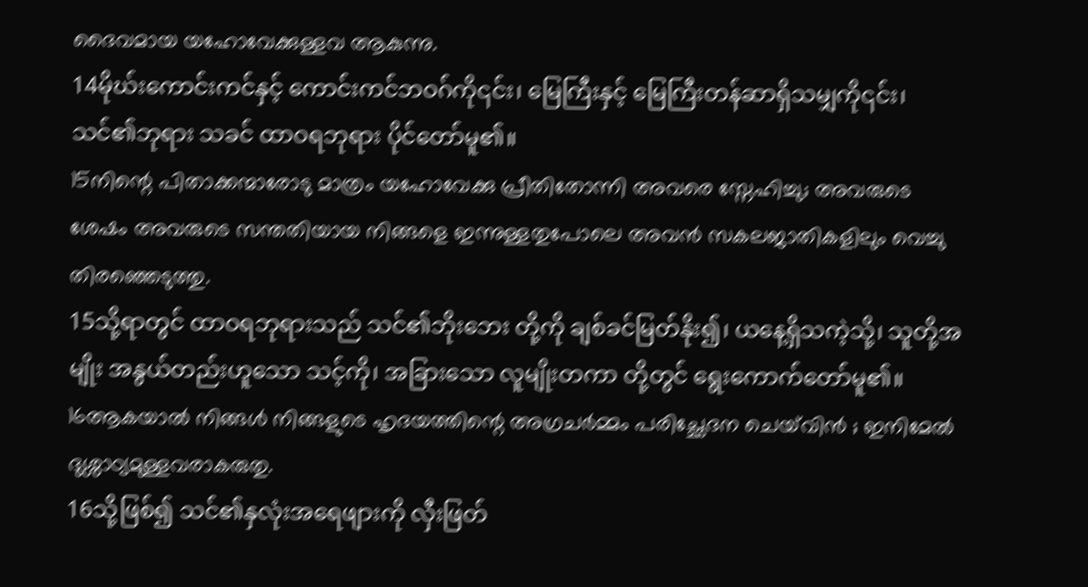ദൈവമായ യഹോവേക്കുള്ളവ ആകുന്നു.
14မိုဃ်းကောင်းကင်နှင့် ကောင်းကင်ဘဝဂ်ကို၎င်း၊ မြေကြီးနှင့် မြေကြီးတန်ဆာရှိသမျှကို၎င်း၊ သင်၏ဘုရား သခင် ထာဝရဘုရား ပိုင်တော်မူ၏။
15നിന്റെ പിതാക്കന്മാരോടു മാത്രം യഹോവേക്കു പ്രീതിതോന്നി അവരെ സ്നേഹിച്ചു; അവരുടെ ശേഷം അവരുടെ സന്തതിയായ നിങ്ങളെ ഇന്നുള്ളതുപോലെ അവന്‍ സകലജാതികളിലും വെച്ചു തിരഞ്ഞെടുത്തു.
15သို့ရာတွင် ထာဝရဘုရားသည် သင်၏ဘိုးဘေး တို့ကို ချစ်ခင်မြတ်နိုး၍၊ ယနေ့ရှိသကဲ့သို့၊ သူတို့အမျိုး အနွယ်တည်းဟူသော သင့်ကို၊ အခြားသော လူမျိုးတကာ တို့တွင် ရွေးကောက်တော်မူ၏။
16ആകയാല്‍ നിങ്ങള്‍ നിങ്ങളുടെ ഹൃദയത്തിന്റെ അഗ്രചര്‍മ്മം പരിച്ഛേദന ചെയ്‍വിന്‍ ; ഇനിമേല്‍ ദുശ്ശാഠ്യമുള്ളവരാകരുതു.
16သို့ဖြစ်၍ သင်၏နှလုံးအရေဖျားကို လှီးဖြတ်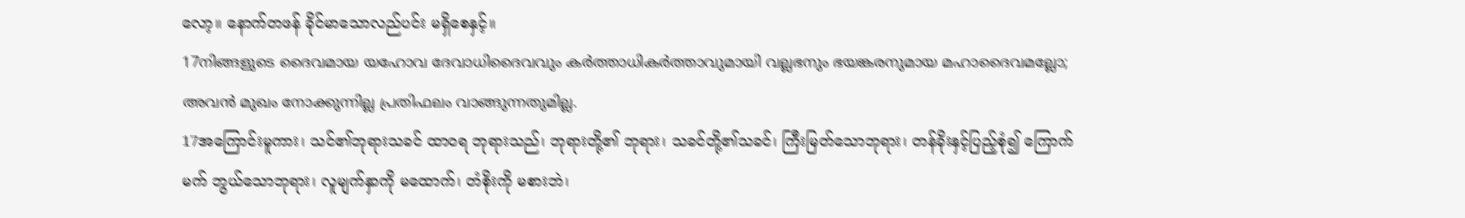လော့။ နောက်တဖန် ခိုင်မာသောလည်ပင်း မရှိစေနှင့်။
17നിങ്ങളുടെ ദൈവമായ യഹോവ ദേവാധിദൈവവും കര്‍ത്താധികര്‍ത്താവുമായി വല്ലഭനും ഭയങ്കരനുമായ മഹാദൈവമല്ലോ; അവന്‍ മുഖം നോക്കുന്നില്ല പ്രതിഫലം വാങ്ങുന്നതുമില്ല.
17အကြောင်းမူကား၊ သင်၏ဘုရားသခင် ထာဝရ ဘုရားသည်၊ ဘုရားတို့၏ ဘုရား၊ သခင်တို့၏သခင်၊ ကြီးမြတ်သောဘုရား၊ တန်ခိုးနှင့်ပြည့်စုံ၍ ကြောက်မက် ဘွယ်သောဘုရား၊ လူမျက်နှာကို မထောက်၊ တံစိုးကို မစားဘဲ၊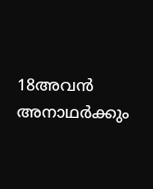18അവന്‍ അനാഥര്‍ക്കും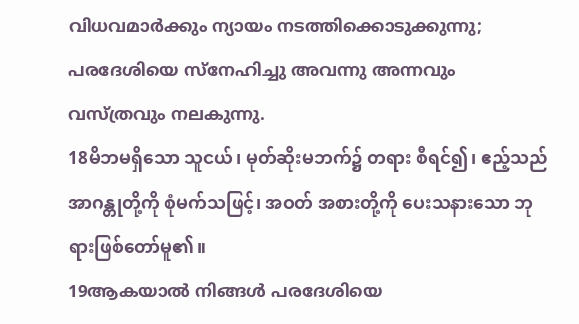വിധവമാര്‍ക്കും ന്യായം നടത്തിക്കൊടുക്കുന്നു; പരദേശിയെ സ്നേഹിച്ചു അവന്നു അന്നവും വസ്ത്രവും നലകുന്നു.
18မိဘမရှိသော သူငယ်၊ မုတ်ဆိုးမဘက်၌ တရား စီရင်၍၊ ဧည့်သည်အာဂန္တုတို့ကို စုံမက်သဖြင့်၊ အဝတ် အစားတို့ကို ပေးသနားသော ဘုရားဖြစ်တော်မူ၏။
19ആകയാല്‍ നിങ്ങള്‍ പരദേശിയെ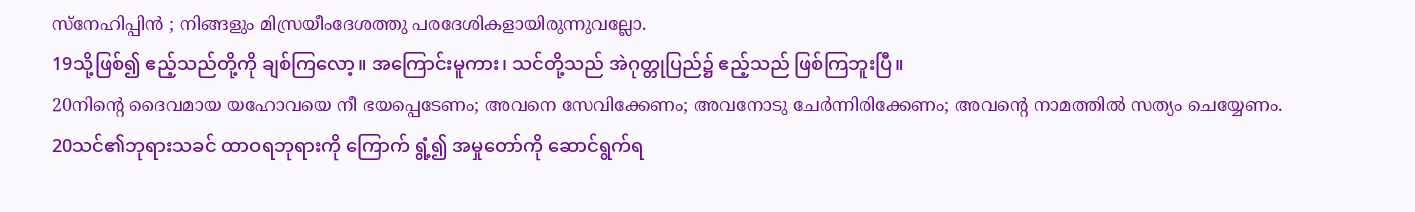സ്നേഹിപ്പിന്‍ ; നിങ്ങളും മിസ്രയീംദേശത്തു പരദേശികളായിരുന്നുവല്ലോ.
19သို့ဖြစ်၍ ဧည့်သည်တို့ကို ချစ်ကြလော့။ အကြောင်းမူကား၊ သင်တို့သည် အဲဂုတ္တုပြည်၌ ဧည့်သည် ဖြစ်ကြဘူးပြီ။
20നിന്റെ ദൈവമായ യഹോവയെ നീ ഭയപ്പെടേണം; അവനെ സേവിക്കേണം; അവനോടു ചേര്‍ന്നിരിക്കേണം; അവന്റെ നാമത്തില്‍ സത്യം ചെയ്യേണം.
20သင်၏ဘုရားသခင် ထာဝရဘုရားကို ကြောက် ရွံ့၍ အမှုတော်ကို ဆောင်ရွက်ရ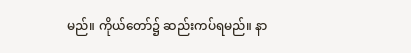မည်။ ကိုယ်တော်၌ ဆည်းကပ်ရမည်။ နာ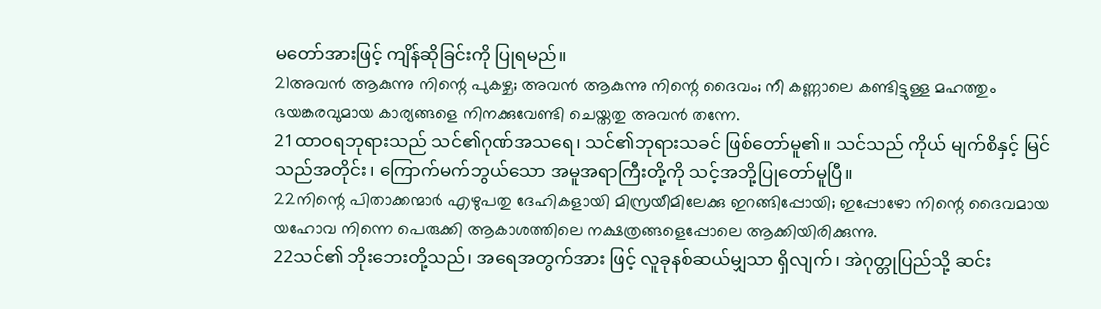မတော်အားဖြင့် ကျိန်ဆိုခြင်းကို ပြုရမည်။
21അവന്‍ ആകുന്നു നിന്റെ പുകഴ്ച; അവന്‍ ആകുന്നു നിന്റെ ദൈവം; നീ കണ്ണാലെ കണ്ടിട്ടുള്ള മഹത്തും ഭയങ്കരവുമായ കാര്യങ്ങളെ നിനക്കുവേണ്ടി ചെയ്തതു അവന്‍ തന്നേ.
21ထာဝရဘုရားသည် သင်၏ဂုဏ်အသရေ၊ သင်၏ဘုရားသခင် ဖြစ်တော်မူ၏။ သင်သည် ကိုယ် မျက်စိနှင့် မြင်သည်အတိုင်း၊ ကြောက်မက်ဘွယ်သော အမူအရာကြီးတို့ကို သင့်အဘို့ပြုတော်မူပြီ။
22നിന്റെ പിതാക്കന്മാര്‍ എഴുപതു ദേഹികളായി മിസ്രയീമിലേക്കു ഇറങ്ങിപ്പോയി; ഇപ്പോഴോ നിന്റെ ദൈവമായ യഹോവ നിന്നെ പെരുക്കി ആകാശത്തിലെ നക്ഷത്രങ്ങളെപ്പോലെ ആക്കിയിരിക്കുന്നു.
22သင်၏ ဘိုးဘေးတို့သည်၊ အရေအတွက်အား ဖြင့် လူခုနစ်ဆယ်မျှသာ ရှိလျက်၊ အဲဂုတ္တုပြည်သို့ ဆင်း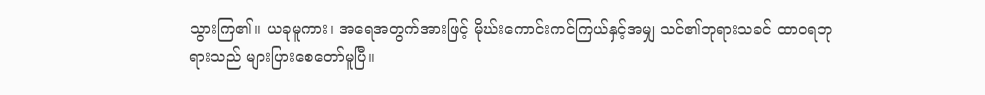သွားကြ၏။ ယခုမူကား၊ အရေအတွက်အားဖြင့် မိုဃ်းကောင်းကင်ကြယ်နှင့်အမျှ သင်၏ဘုရားသခင် ထာဝရဘုရားသည် များပြားစေတော်မူပြီ။